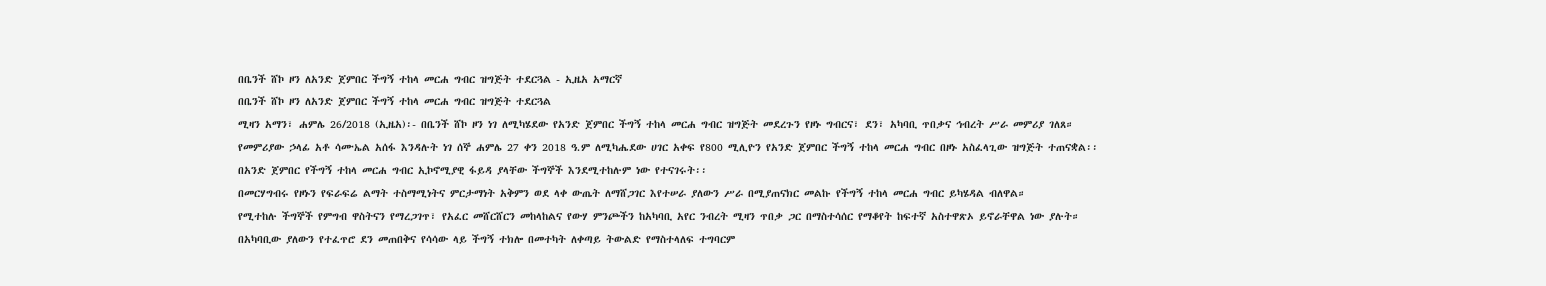በቤንች ሸኮ ዞን ለአንድ ጀምበር ችግኝ ተከላ መርሐ ግብር ዝግጅት ተደርጓል - ኢዜአ አማርኛ
በቤንች ሸኮ ዞን ለአንድ ጀምበር ችግኝ ተከላ መርሐ ግብር ዝግጅት ተደርጓል
ሚዛን አማን፣ ሐምሌ 26/2018 (ኢዜአ)፡- በቤንች ሸኮ ዞን ነገ ለሚካሄደው የአንድ ጀምበር ችግኝ ተከላ መርሐ ግብር ዝግጅት መደረጉን የዞኑ ግብርና፣ ደን፣ አካባቢ ጥበቃና ኅብረት ሥራ መምሪያ ገለጸ።
የመምሪያው ኃላፊ አቶ ሳሙኤል አሰፋ እንዳሉት ነገ ሰኞ ሐምሌ 27 ቀን 2018 ዓ.ም ለሚካሔደው ሀገር አቀፍ የ800 ሚሊዮን የአንድ ጀምበር ችግኝ ተከላ መርሐ ግብር በዞኑ አስፈላጊው ዝግጅት ተጠናቋል፡፡
በአንድ ጀምበር የችግኝ ተከላ መርሐ ግብር ኢኮኖሚያዊ ፋይዳ ያላቸው ችግኞች እንደሚተከሉም ነው የተናገሩት፡፡
በመርሃግብሩ የዞኑን የፍራፍሬ ልማት ተስማሚነትና ምርታማነት አቅምን ወደ ላቀ ውጤት ለማሸጋገር እየተሠራ ያለውን ሥራ በሚያጠናክር መልኩ የችግኝ ተከላ መርሐ ግብር ይካሄዳል ብለዋል።
የሚተከሉ ችግኞች የምግብ ዋስትናን የማረጋገጥ፣ የአፈር መሸርሸርን መከላከልና የውሃ ምንጮችን ከአካባቢ አየር ንብረት ሚዛን ጥበቃ ጋር በማስተሳሰር የማቆየት ከፍተኛ አስተዋጽኦ ይኖራቸዋል ነው ያሉት።
በአካባቢው ያለውን የተፈጥሮ ደን መጠበቅና የሳሳው ላይ ችግኝ ተክሎ በመተካት ለቀጣይ ትውልድ የማስተላለፍ ተግባርም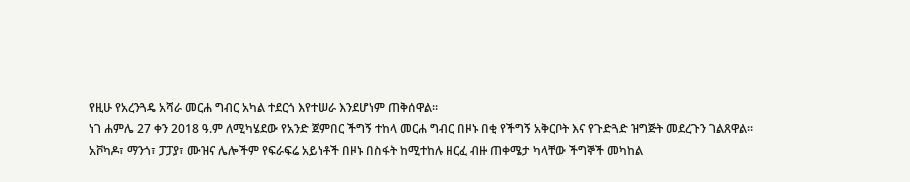የዚሁ የአረንጓዴ አሻራ መርሐ ግብር አካል ተደርጎ እየተሠራ እንደሆነም ጠቅሰዋል።
ነገ ሐምሌ 27 ቀን 2018 ዓ.ም ለሚካሄደው የአንድ ጀምበር ችግኝ ተከላ መርሐ ግብር በዞኑ በቂ የችግኝ አቅርቦት እና የጉድጓድ ዝግጅት መደረጉን ገልጸዋል።
አቮካዶ፣ ማንጎ፣ ፓፓያ፣ ሙዝና ሌሎችም የፍራፍሬ አይነቶች በዞኑ በስፋት ከሚተከሉ ዘርፈ ብዙ ጠቀሜታ ካላቸው ችግኞች መካከል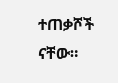ተጠቃሾች ናቸው።